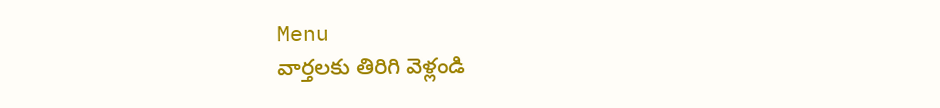Menu
వార్తలకు తిరిగి వెళ్లండి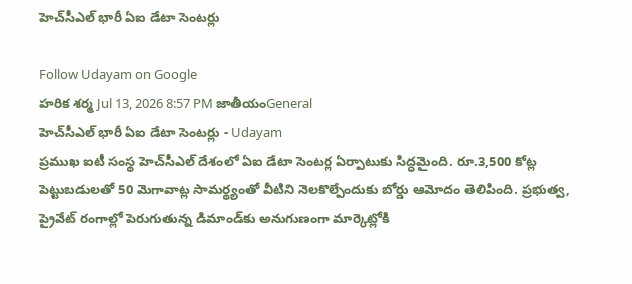హెచ్‌సీఎల్ భారీ ఏఐ డేటా సెంటర్లు

Follow Udayam on Google
హరిక శర్మ Jul 13, 2026 8:57 PM జాతీయంGeneral
హెచ్‌సీఎల్ భారీ ఏఐ డేటా సెంటర్లు - Udayam
ప్రముఖ ఐటీ సంస్థ హెచ్‌సీఎల్‌ దేశంలో ఏఐ డేటా సెంటర్ల ఏర్పాటుకు సిద్ధమైంది. రూ.3,500 కోట్ల పెట్టుబడులతో 50 మెగావాట్ల సామర్థ్యంతో వీటిని నెలకొల్పేందుకు బోర్డు ఆమోదం తెలిపింది. ప్రభుత్వ, ప్రైవేట్ రంగాల్లో పెరుగుతున్న డిమాండ్‌కు అనుగుణంగా మార్కెట్లోకి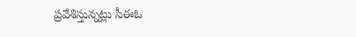ప్రవేశిస్తున్నట్లు సీఈఓ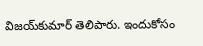విజయ్‌కుమార్ తెలిపారు. ఇందుకోసం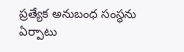ప్రత్యేక అనుబంధ సంస్థను ఏర్పాటు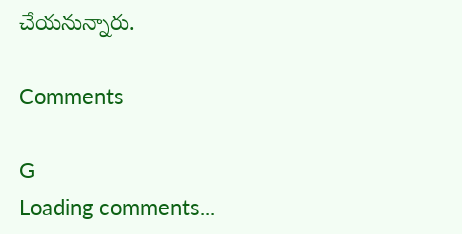చేయనున్నారు.

Comments

G
Loading comments...